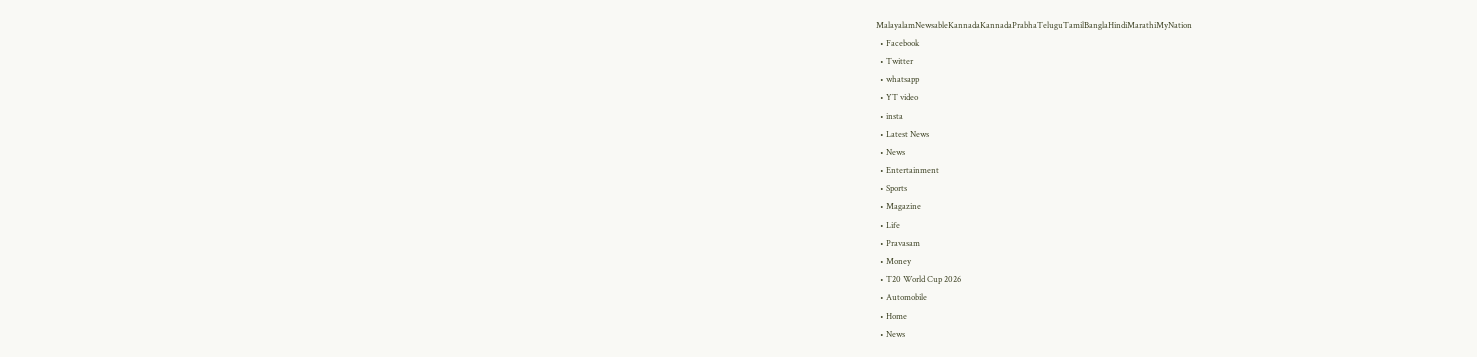MalayalamNewsableKannadaKannadaPrabhaTeluguTamilBanglaHindiMarathiMyNation
  • Facebook
  • Twitter
  • whatsapp
  • YT video
  • insta
  • Latest News
  • News
  • Entertainment
  • Sports
  • Magazine
  • Life
  • Pravasam
  • Money
  • T20 World Cup 2026
  • Automobile
  • Home
  • News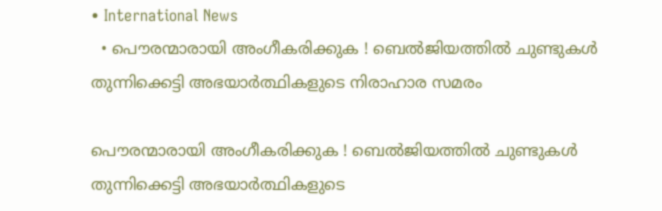• International News
  • പൌരന്മാരായി അംഗീകരിക്കുക ! ബെല്‍ജിയത്തില്‍ ചുണ്ടുകള്‍ തുന്നിക്കെട്ടി അഭയാര്‍ത്ഥികളുടെ നിരാഹാര സമരം

പൌരന്മാരായി അംഗീകരിക്കുക ! ബെല്‍ജിയത്തില്‍ ചുണ്ടുകള്‍ തുന്നിക്കെട്ടി അഭയാര്‍ത്ഥികളുടെ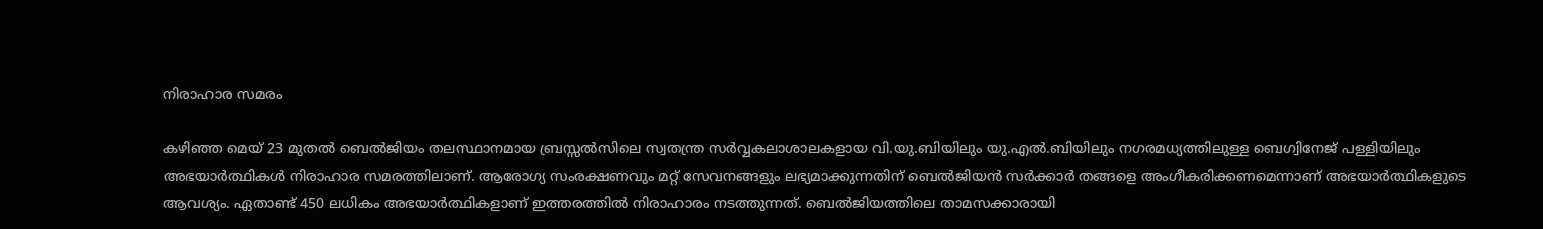നിരാഹാര സമരം

കഴിഞ്ഞ മെയ് 23 മുതല്‍ ബെല്‍ജിയം തലസ്ഥാനമായ ബ്രസ്സൽസിലെ സ്വതന്ത്ര സര്‍വ്വകലാശാലകളായ വി.യു.ബിയിലും യു.എൽ.ബിയിലും നഗരമധ്യത്തിലുള്ള ബെഗ്വിനേജ് പള്ളിയിലും അഭയാര്‍ത്ഥികള്‍ നിരാഹാര സമരത്തിലാണ്. ആരോഗ്യ സംരക്ഷണവും മറ്റ് സേവനങ്ങളും ലഭ്യമാക്കുന്നതിന് ബെൽജിയൻ സർക്കാർ തങ്ങളെ അംഗീകരിക്കണമെന്നാണ് അഭയാര്‍ത്ഥികളുടെ ആവശ്യം. ഏതാണ്ട് 450 ലധികം അഭയാര്‍ത്ഥികളാണ് ഇത്തരത്തില്‍ നിരാഹാരം നടത്തുന്നത്. ബെൽജിയത്തിലെ താമസക്കാരായി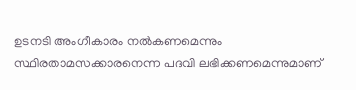ഉടനടി അംഗീകാരം നൽകണമെന്നും സ്ഥിരതാമസക്കാരനെന്ന പദവി ലഭിക്കണമെന്നുമാണ്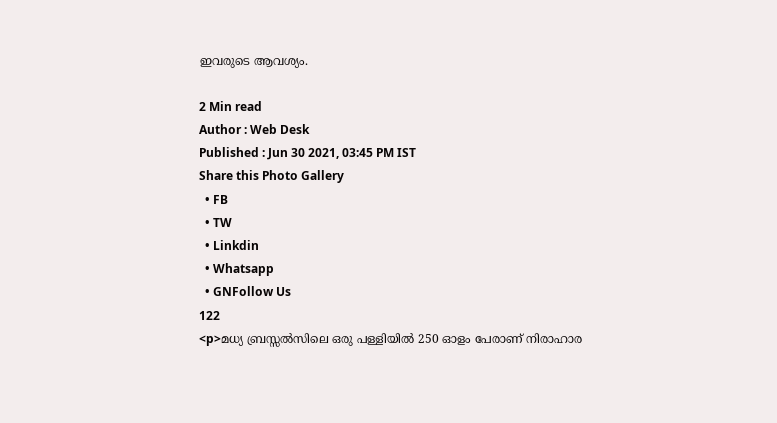ഇവരുടെ ആവശ്യം.

2 Min read
Author : Web Desk
Published : Jun 30 2021, 03:45 PM IST
Share this Photo Gallery
  • FB
  • TW
  • Linkdin
  • Whatsapp
  • GNFollow Us
122
<p>മധ്യ ബ്രസ്സൽസിലെ ഒരു പള്ളിയിൽ 250 ഓളം പേരാണ് നിരാഹാര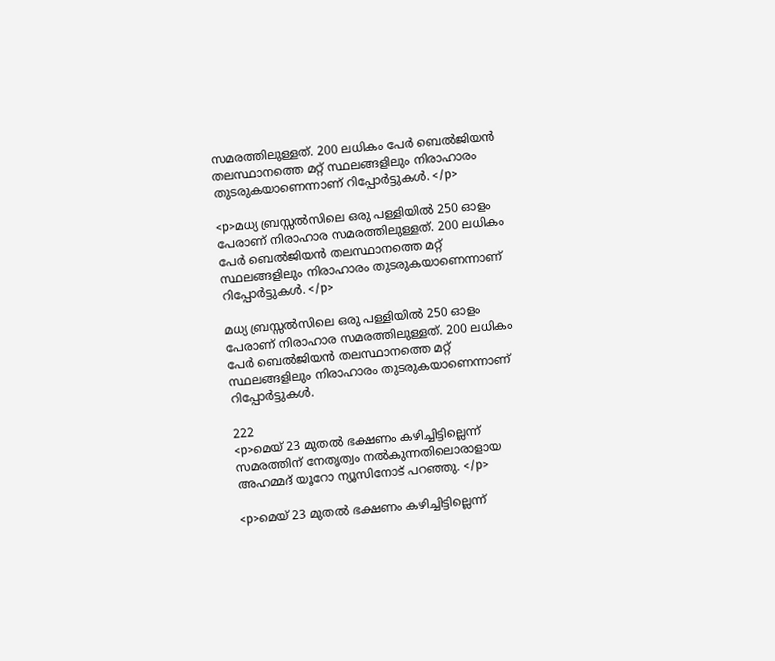സമരത്തിലുള്ളത്. 200 ലധികം പേർ ബെൽജിയൻ തലസ്ഥാനത്തെ മറ്റ് സ്ഥലങ്ങളിലും നിരാഹാരം തുടരുകയാണെന്നാണ് റിപ്പോര്‍ട്ടുകള്‍. </p>

<p>മധ്യ ബ്രസ്സൽസിലെ ഒരു പള്ളിയിൽ 250 ഓളം പേരാണ് നിരാഹാര സമരത്തിലുള്ളത്. 200 ലധികം പേർ ബെൽജിയൻ തലസ്ഥാനത്തെ മറ്റ് സ്ഥലങ്ങളിലും നിരാഹാരം തുടരുകയാണെന്നാണ് റിപ്പോര്‍ട്ടുകള്‍. </p>

മധ്യ ബ്രസ്സൽസിലെ ഒരു പള്ളിയിൽ 250 ഓളം പേരാണ് നിരാഹാര സമരത്തിലുള്ളത്. 200 ലധികം പേർ ബെൽജിയൻ തലസ്ഥാനത്തെ മറ്റ് സ്ഥലങ്ങളിലും നിരാഹാരം തുടരുകയാണെന്നാണ് റിപ്പോര്‍ട്ടുകള്‍.

222
<p>മെയ് 23 മുതൽ ഭക്ഷണം കഴിച്ചിട്ടില്ലെന്ന് സമരത്തിന് നേതൃത്വം നല്‍കുന്നതിലൊരാളായ അഹമ്മദ് യൂറോ ന്യൂസിനോട് പറഞ്ഞു. </p>

<p>മെയ് 23 മുതൽ ഭക്ഷണം കഴിച്ചിട്ടില്ലെന്ന്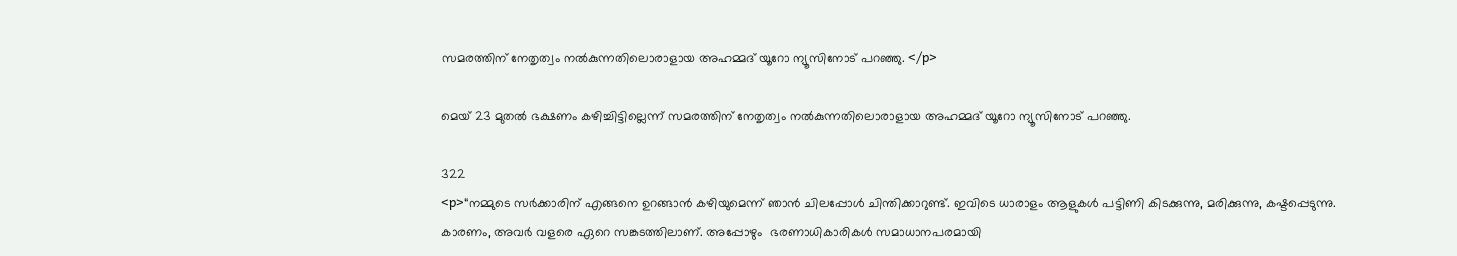സമരത്തിന് നേതൃത്വം നല്‍കുന്നതിലൊരാളായ അഹമ്മദ് യൂറോ ന്യൂസിനോട് പറഞ്ഞു. </p>

മെയ് 23 മുതൽ ഭക്ഷണം കഴിച്ചിട്ടില്ലെന്ന് സമരത്തിന് നേതൃത്വം നല്‍കുന്നതിലൊരാളായ അഹമ്മദ് യൂറോ ന്യൂസിനോട് പറഞ്ഞു.

322
<p>“നമ്മുടെ സർക്കാരിന് എങ്ങനെ ഉറങ്ങാൻ കഴിയുമെന്ന് ഞാൻ ചിലപ്പോൾ ചിന്തിക്കാറുണ്ട്. ഇവിടെ ധാരാളം ആളുകൾ പട്ടിണി കിടക്കുന്നു, മരിക്കുന്നു, കഷ്ടപ്പെടുന്നു. കാരണം, അവർ വളരെ ഏറെ സങ്കടത്തിലാണ്. അപ്പോഴും  ഭരണാധികാരികള്‍ സമാധാനപരമായി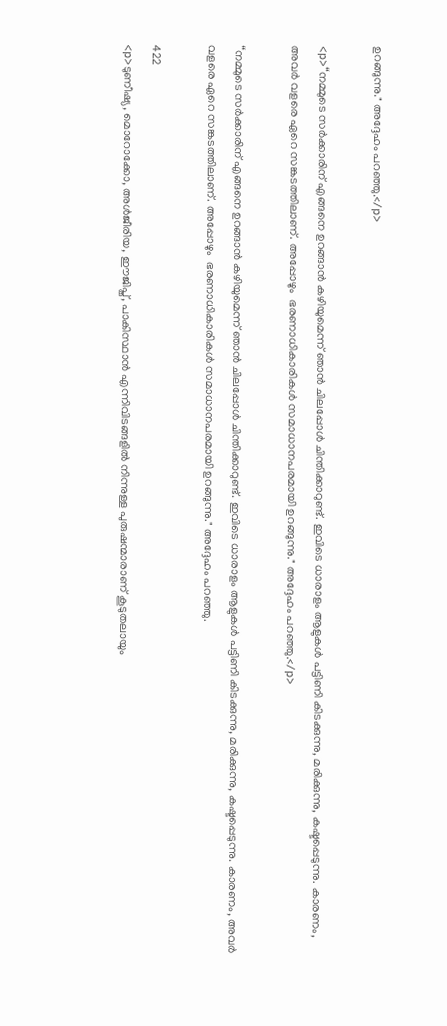ഉറങ്ങുന്നു." അദ്ദേഹം പറഞ്ഞു.</p>

<p>“നമ്മുടെ സർക്കാരിന് എങ്ങനെ ഉറങ്ങാൻ കഴിയുമെന്ന് ഞാൻ ചിലപ്പോൾ ചിന്തിക്കാറുണ്ട്. ഇവിടെ ധാരാളം ആളുകൾ പട്ടിണി കിടക്കുന്നു, മരിക്കുന്നു, കഷ്ടപ്പെടുന്നു. കാരണം, അവർ വളരെ ഏറെ സങ്കടത്തിലാണ്. അപ്പോഴും  ഭരണാധികാരികള്‍ സമാധാനപരമായി ഉറങ്ങുന്നു." അദ്ദേഹം പറഞ്ഞു.</p>

“നമ്മുടെ സർക്കാരിന് എങ്ങനെ ഉറങ്ങാൻ കഴിയുമെന്ന് ഞാൻ ചിലപ്പോൾ ചിന്തിക്കാറുണ്ട്. ഇവിടെ ധാരാളം ആളുകൾ പട്ടിണി കിടക്കുന്നു, മരിക്കുന്നു, കഷ്ടപ്പെടുന്നു. കാരണം, അവർ വളരെ ഏറെ സങ്കടത്തിലാണ്. അപ്പോഴും  ഭരണാധികാരികള്‍ സമാധാനപരമായി ഉറങ്ങുന്നു." അദ്ദേഹം പറഞ്ഞു.

422
<p>ടുണീഷ്യ, മൊറോക്കോ, അൾജീരിയ, ഈജിപ്ത്, പാകിസ്ഥാൻ എന്നിവിടങ്ങളിൽ നിന്നുള്ള പുരുഷന്മാരാണ് കൂടുതലായും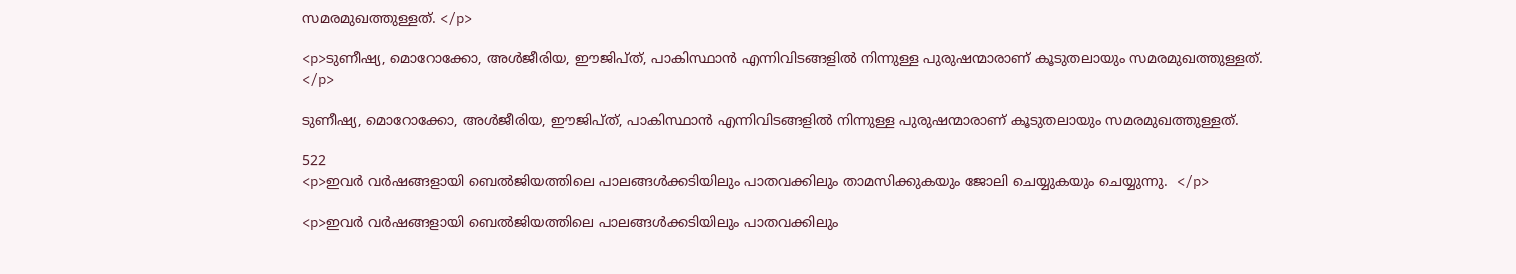സമരമുഖത്തുള്ളത്. </p>

<p>ടുണീഷ്യ, മൊറോക്കോ, അൾജീരിയ, ഈജിപ്ത്, പാകിസ്ഥാൻ എന്നിവിടങ്ങളിൽ നിന്നുള്ള പുരുഷന്മാരാണ് കൂടുതലായും സമരമുഖത്തുള്ളത്. </p>

ടുണീഷ്യ, മൊറോക്കോ, അൾജീരിയ, ഈജിപ്ത്, പാകിസ്ഥാൻ എന്നിവിടങ്ങളിൽ നിന്നുള്ള പുരുഷന്മാരാണ് കൂടുതലായും സമരമുഖത്തുള്ളത്.

522
<p>ഇവർ വർഷങ്ങളായി ബെൽജിയത്തിലെ പാലങ്ങള്‍ക്കടിയിലും പാതവക്കിലും താമസിക്കുകയും ജോലി ചെയ്യുകയും ചെയ്യുന്നു.  </p>

<p>ഇവർ വർഷങ്ങളായി ബെൽജിയത്തിലെ പാലങ്ങള്‍ക്കടിയിലും പാതവക്കിലും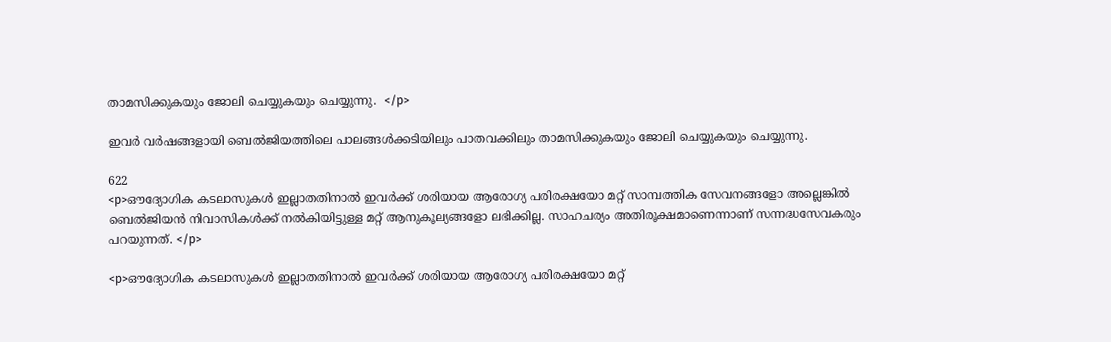താമസിക്കുകയും ജോലി ചെയ്യുകയും ചെയ്യുന്നു.  </p>

ഇവർ വർഷങ്ങളായി ബെൽജിയത്തിലെ പാലങ്ങള്‍ക്കടിയിലും പാതവക്കിലും താമസിക്കുകയും ജോലി ചെയ്യുകയും ചെയ്യുന്നു.

622
<p>ഔദ്യോഗിക കടലാസുകള്‍ ഇല്ലാതതിനാല്‍ ഇവര്‍ക്ക് ശരിയായ ആരോഗ്യ പരിരക്ഷയോ മറ്റ് സാമ്പത്തിക സേവനങ്ങളോ അല്ലെങ്കിൽ ബെൽജിയൻ നിവാസികൾക്ക് നൽകിയിട്ടുള്ള മറ്റ് ആനുകൂല്യങ്ങളോ ലഭിക്കില്ല. സാഹചര്യം അതിരൂക്ഷമാണെന്നാണ് സന്നദ്ധസേവകരും പറയുന്നത്. </p>

<p>ഔദ്യോഗിക കടലാസുകള്‍ ഇല്ലാതതിനാല്‍ ഇവര്‍ക്ക് ശരിയായ ആരോഗ്യ പരിരക്ഷയോ മറ്റ്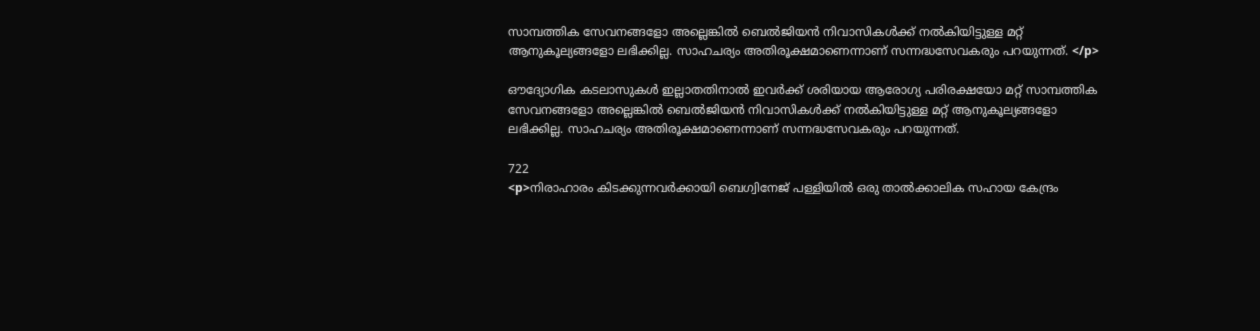സാമ്പത്തിക സേവനങ്ങളോ അല്ലെങ്കിൽ ബെൽജിയൻ നിവാസികൾക്ക് നൽകിയിട്ടുള്ള മറ്റ് ആനുകൂല്യങ്ങളോ ലഭിക്കില്ല. സാഹചര്യം അതിരൂക്ഷമാണെന്നാണ് സന്നദ്ധസേവകരും പറയുന്നത്. </p>

ഔദ്യോഗിക കടലാസുകള്‍ ഇല്ലാതതിനാല്‍ ഇവര്‍ക്ക് ശരിയായ ആരോഗ്യ പരിരക്ഷയോ മറ്റ് സാമ്പത്തിക സേവനങ്ങളോ അല്ലെങ്കിൽ ബെൽജിയൻ നിവാസികൾക്ക് നൽകിയിട്ടുള്ള മറ്റ് ആനുകൂല്യങ്ങളോ ലഭിക്കില്ല. സാഹചര്യം അതിരൂക്ഷമാണെന്നാണ് സന്നദ്ധസേവകരും പറയുന്നത്.

722
<p>നിരാഹാരം കിടക്കുന്നവര്‍ക്കായി ബെഗ്വിനേജ് പള്ളിയിൽ ഒരു താൽക്കാലിക സഹായ കേന്ദ്രം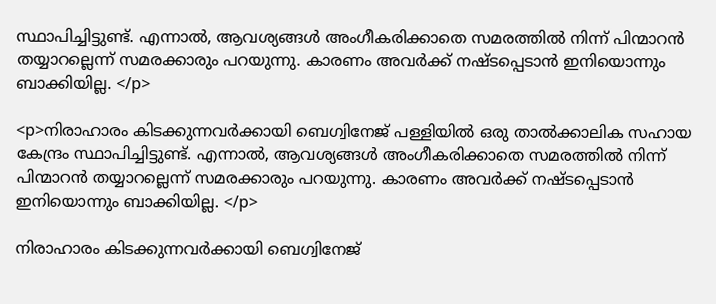സ്ഥാപിച്ചിട്ടുണ്ട്. എന്നാല്‍, ആവശ്യങ്ങള്‍ അംഗീകരിക്കാതെ സമരത്തില്‍ നിന്ന് പിന്മാറന്‍ തയ്യാറല്ലെന്ന് സമരക്കാരും പറയുന്നു. കാരണം അവര്‍ക്ക് നഷ്ടപ്പെടാന്‍ ഇനിയൊന്നും ബാക്കിയില്ല. </p>

<p>നിരാഹാരം കിടക്കുന്നവര്‍ക്കായി ബെഗ്വിനേജ് പള്ളിയിൽ ഒരു താൽക്കാലിക സഹായ കേന്ദ്രം സ്ഥാപിച്ചിട്ടുണ്ട്. എന്നാല്‍, ആവശ്യങ്ങള്‍ അംഗീകരിക്കാതെ സമരത്തില്‍ നിന്ന് പിന്മാറന്‍ തയ്യാറല്ലെന്ന് സമരക്കാരും പറയുന്നു. കാരണം അവര്‍ക്ക് നഷ്ടപ്പെടാന്‍ ഇനിയൊന്നും ബാക്കിയില്ല. </p>

നിരാഹാരം കിടക്കുന്നവര്‍ക്കായി ബെഗ്വിനേജ്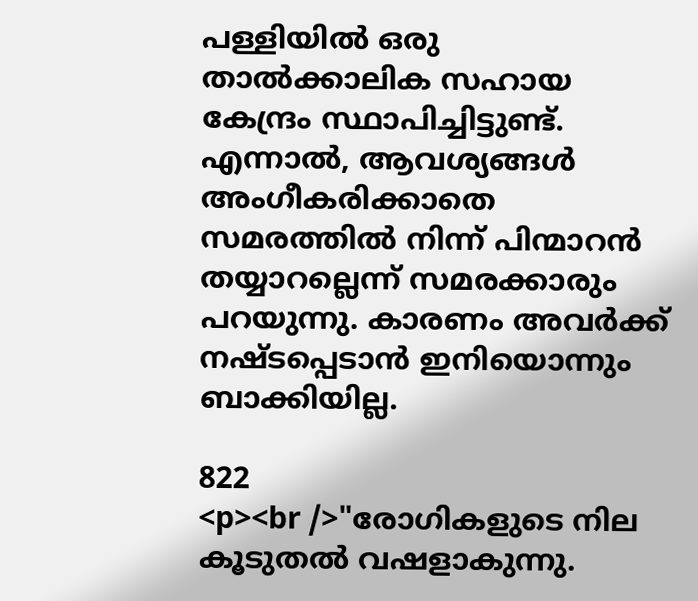പള്ളിയിൽ ഒരു താൽക്കാലിക സഹായ കേന്ദ്രം സ്ഥാപിച്ചിട്ടുണ്ട്. എന്നാല്‍, ആവശ്യങ്ങള്‍ അംഗീകരിക്കാതെ സമരത്തില്‍ നിന്ന് പിന്മാറന്‍ തയ്യാറല്ലെന്ന് സമരക്കാരും പറയുന്നു. കാരണം അവര്‍ക്ക് നഷ്ടപ്പെടാന്‍ ഇനിയൊന്നും ബാക്കിയില്ല.

822
<p><br />"രോഗികളുടെ നില കൂടുതല്‍ വഷളാകുന്നു.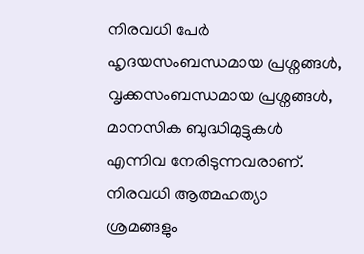നിരവധി പേര്‍ ഹൃദയസംബന്ധമായ പ്രശ്നങ്ങൾ, വൃക്കസംബന്ധമായ പ്രശ്നങ്ങൾ, മാനസിക ബുദ്ധിമുട്ടുകൾ എന്നിവ നേരിടുന്നവരാണ്. നിരവധി ആത്മഹത്യാ ശ്രമങ്ങളും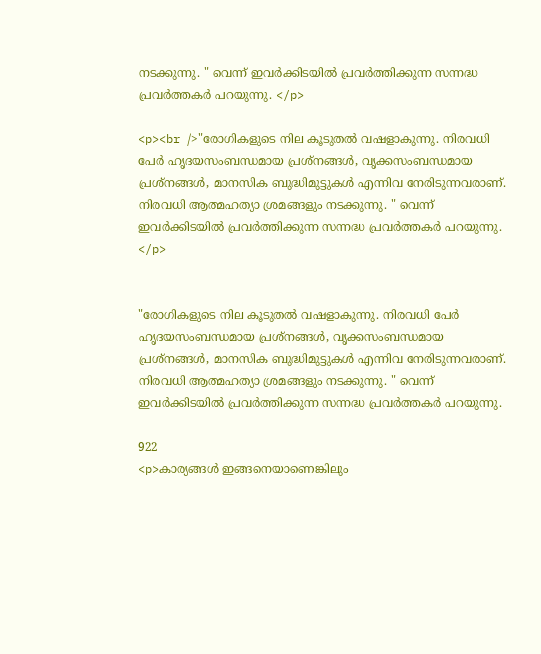നടക്കുന്നു. " വെന്ന് ഇവര്‍ക്കിടയില്‍ പ്രവര്‍ത്തിക്കുന്ന സന്നദ്ധ പ്രവര്‍ത്തകര്‍ പറയുന്നു. </p>

<p><br />"രോഗികളുടെ നില കൂടുതല്‍ വഷളാകുന്നു. നിരവധി പേര്‍ ഹൃദയസംബന്ധമായ പ്രശ്നങ്ങൾ, വൃക്കസംബന്ധമായ പ്രശ്നങ്ങൾ, മാനസിക ബുദ്ധിമുട്ടുകൾ എന്നിവ നേരിടുന്നവരാണ്. നിരവധി ആത്മഹത്യാ ശ്രമങ്ങളും നടക്കുന്നു. " വെന്ന് ഇവര്‍ക്കിടയില്‍ പ്രവര്‍ത്തിക്കുന്ന സന്നദ്ധ പ്രവര്‍ത്തകര്‍ പറയുന്നു. </p>


"രോഗികളുടെ നില കൂടുതല്‍ വഷളാകുന്നു. നിരവധി പേര്‍ ഹൃദയസംബന്ധമായ പ്രശ്നങ്ങൾ, വൃക്കസംബന്ധമായ പ്രശ്നങ്ങൾ, മാനസിക ബുദ്ധിമുട്ടുകൾ എന്നിവ നേരിടുന്നവരാണ്. നിരവധി ആത്മഹത്യാ ശ്രമങ്ങളും നടക്കുന്നു. " വെന്ന് ഇവര്‍ക്കിടയില്‍ പ്രവര്‍ത്തിക്കുന്ന സന്നദ്ധ പ്രവര്‍ത്തകര്‍ പറയുന്നു.

922
<p>കാര്യങ്ങള്‍ ഇങ്ങനെയാണെങ്കിലും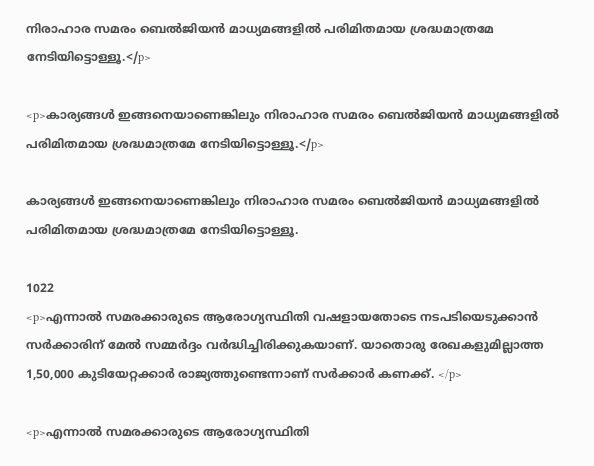നിരാഹാര സമരം ബെൽജിയൻ മാധ്യമങ്ങളിൽ പരിമിതമായ ശ്രദ്ധമാത്രമേ നേടിയിട്ടൊള്ളൂ.</p>

<p>കാര്യങ്ങള്‍ ഇങ്ങനെയാണെങ്കിലും നിരാഹാര സമരം ബെൽജിയൻ മാധ്യമങ്ങളിൽ പരിമിതമായ ശ്രദ്ധമാത്രമേ നേടിയിട്ടൊള്ളൂ.</p>

കാര്യങ്ങള്‍ ഇങ്ങനെയാണെങ്കിലും നിരാഹാര സമരം ബെൽജിയൻ മാധ്യമങ്ങളിൽ പരിമിതമായ ശ്രദ്ധമാത്രമേ നേടിയിട്ടൊള്ളൂ.

1022
<p>എന്നാല്‍ സമരക്കാരുടെ ആരോഗ്യസ്ഥിതി വഷളായതോടെ നടപടിയെടുക്കാൻ സർക്കാരിന് മേല്‍ സമ്മർദ്ദം വർദ്ധിച്ചിരിക്കുകയാണ്. യാതൊരു രേഖകളുമില്ലാത്ത  1,50,000 കുടിയേറ്റക്കാർ രാജ്യത്തുണ്ടെന്നാണ് സര്‍ക്കാര്‍ കണക്ക്. </p>

<p>എന്നാല്‍ സമരക്കാരുടെ ആരോഗ്യസ്ഥിതി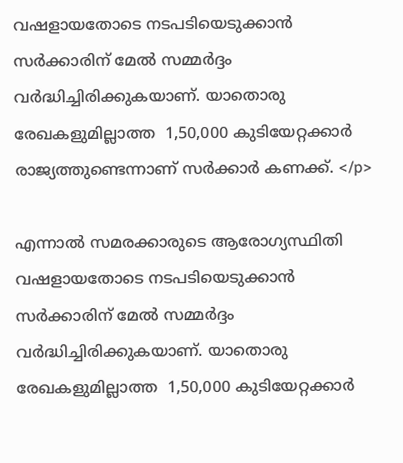വഷളായതോടെ നടപടിയെടുക്കാൻ സർക്കാരിന് മേല്‍ സമ്മർദ്ദം വർദ്ധിച്ചിരിക്കുകയാണ്. യാതൊരു രേഖകളുമില്ലാത്ത  1,50,000 കുടിയേറ്റക്കാർ രാജ്യത്തുണ്ടെന്നാണ് സര്‍ക്കാര്‍ കണക്ക്. </p>

എന്നാല്‍ സമരക്കാരുടെ ആരോഗ്യസ്ഥിതി വഷളായതോടെ നടപടിയെടുക്കാൻ സർക്കാരിന് മേല്‍ സമ്മർദ്ദം വർദ്ധിച്ചിരിക്കുകയാണ്. യാതൊരു രേഖകളുമില്ലാത്ത  1,50,000 കുടിയേറ്റക്കാർ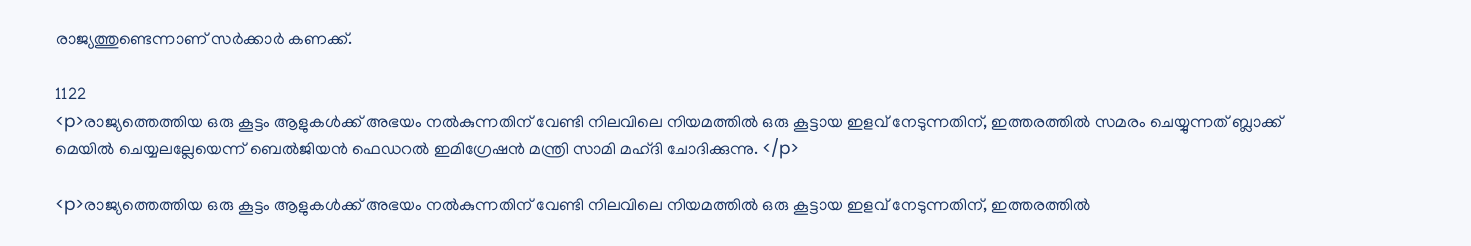രാജ്യത്തുണ്ടെന്നാണ് സര്‍ക്കാര്‍ കണക്ക്.

1122
<p>രാജ്യത്തെത്തിയ ഒരു കൂട്ടം ആളുകൾക്ക് അഭയം നൽകുന്നതിന് വേണ്ടി നിലവിലെ നിയമത്തില്‍ ഒരു കൂട്ടായ ഇളവ് നേടുന്നതിന്, ഇത്തരത്തില്‍ സമരം ചെയ്യുന്നത് ബ്ലാക്ക് മെയിൽ ചെയ്യലല്ലേയെന്ന് ബെൽജിയൻ ഫെഡറൽ ഇമിഗ്രേഷൻ മന്ത്രി സാമി മഹ്ദി ചോദിക്കുന്നു. </p>

<p>രാജ്യത്തെത്തിയ ഒരു കൂട്ടം ആളുകൾക്ക് അഭയം നൽകുന്നതിന് വേണ്ടി നിലവിലെ നിയമത്തില്‍ ഒരു കൂട്ടായ ഇളവ് നേടുന്നതിന്, ഇത്തരത്തില്‍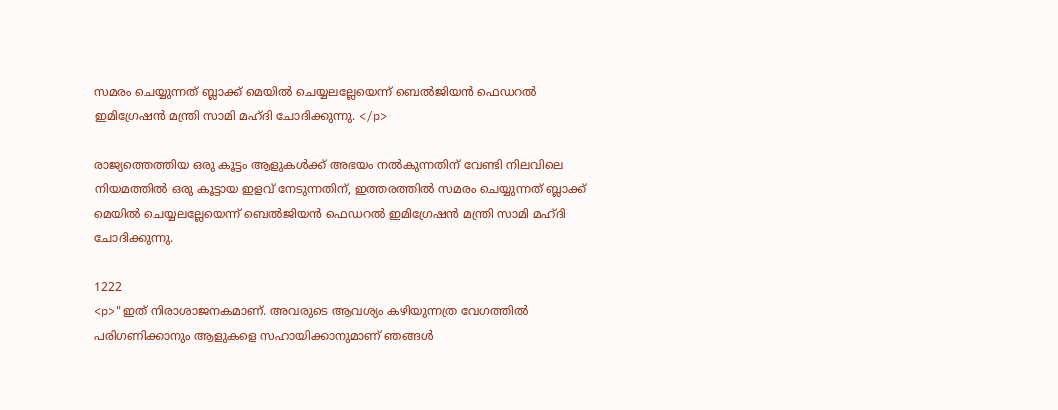സമരം ചെയ്യുന്നത് ബ്ലാക്ക് മെയിൽ ചെയ്യലല്ലേയെന്ന് ബെൽജിയൻ ഫെഡറൽ ഇമിഗ്രേഷൻ മന്ത്രി സാമി മഹ്ദി ചോദിക്കുന്നു. </p>

രാജ്യത്തെത്തിയ ഒരു കൂട്ടം ആളുകൾക്ക് അഭയം നൽകുന്നതിന് വേണ്ടി നിലവിലെ നിയമത്തില്‍ ഒരു കൂട്ടായ ഇളവ് നേടുന്നതിന്, ഇത്തരത്തില്‍ സമരം ചെയ്യുന്നത് ബ്ലാക്ക് മെയിൽ ചെയ്യലല്ലേയെന്ന് ബെൽജിയൻ ഫെഡറൽ ഇമിഗ്രേഷൻ മന്ത്രി സാമി മഹ്ദി ചോദിക്കുന്നു.

1222
<p>"ഇത് നിരാശാജനകമാണ്. അവരുടെ ആവശ്യം കഴിയുന്നത്ര വേഗത്തിൽ പരിഗണിക്കാനും ആളുകളെ സഹായിക്കാനുമാണ് ഞങ്ങൾ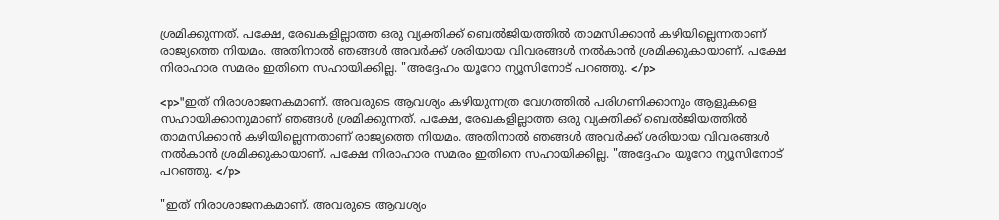ശ്രമിക്കുന്നത്. പക്ഷേ, രേഖകളില്ലാത്ത ഒരു വ്യക്തിക്ക് ബെൽജിയത്തിൽ താമസിക്കാൻ കഴിയില്ലെന്നതാണ് രാജ്യത്തെ നിയമം. അതിനാൽ ഞങ്ങൾ അവർക്ക് ശരിയായ വിവരങ്ങൾ നൽകാൻ ശ്രമിക്കുകായാണ്. പക്ഷേ നിരാഹാര സമരം ഇതിനെ സഹായിക്കില്ല. "അദ്ദേഹം യൂറോ ന്യൂസിനോട് പറഞ്ഞു. </p>

<p>"ഇത് നിരാശാജനകമാണ്. അവരുടെ ആവശ്യം കഴിയുന്നത്ര വേഗത്തിൽ പരിഗണിക്കാനും ആളുകളെ സഹായിക്കാനുമാണ് ഞങ്ങൾ ശ്രമിക്കുന്നത്. പക്ഷേ, രേഖകളില്ലാത്ത ഒരു വ്യക്തിക്ക് ബെൽജിയത്തിൽ താമസിക്കാൻ കഴിയില്ലെന്നതാണ് രാജ്യത്തെ നിയമം. അതിനാൽ ഞങ്ങൾ അവർക്ക് ശരിയായ വിവരങ്ങൾ നൽകാൻ ശ്രമിക്കുകായാണ്. പക്ഷേ നിരാഹാര സമരം ഇതിനെ സഹായിക്കില്ല. "അദ്ദേഹം യൂറോ ന്യൂസിനോട് പറഞ്ഞു. </p>

"ഇത് നിരാശാജനകമാണ്. അവരുടെ ആവശ്യം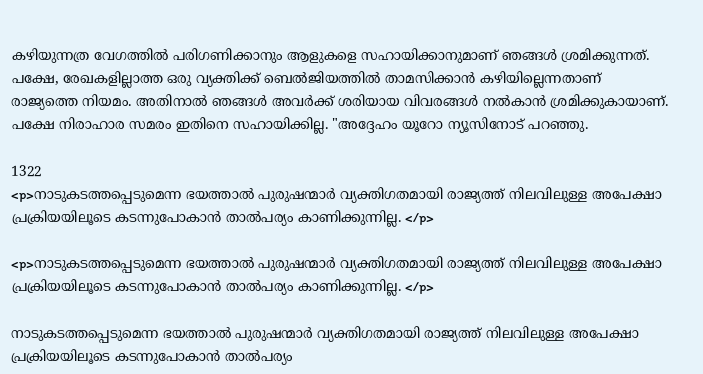കഴിയുന്നത്ര വേഗത്തിൽ പരിഗണിക്കാനും ആളുകളെ സഹായിക്കാനുമാണ് ഞങ്ങൾ ശ്രമിക്കുന്നത്. പക്ഷേ, രേഖകളില്ലാത്ത ഒരു വ്യക്തിക്ക് ബെൽജിയത്തിൽ താമസിക്കാൻ കഴിയില്ലെന്നതാണ് രാജ്യത്തെ നിയമം. അതിനാൽ ഞങ്ങൾ അവർക്ക് ശരിയായ വിവരങ്ങൾ നൽകാൻ ശ്രമിക്കുകായാണ്. പക്ഷേ നിരാഹാര സമരം ഇതിനെ സഹായിക്കില്ല. "അദ്ദേഹം യൂറോ ന്യൂസിനോട് പറഞ്ഞു.

1322
<p>നാടുകടത്തപ്പെടുമെന്ന ഭയത്താൽ പുരുഷന്മാർ വ്യക്തിഗതമായി രാജ്യത്ത് നിലവിലുള്ള അപേക്ഷാ പ്രക്രിയയിലൂടെ കടന്നുപോകാൻ താല്‍പര്യം കാണിക്കുന്നില്ല. </p>

<p>നാടുകടത്തപ്പെടുമെന്ന ഭയത്താൽ പുരുഷന്മാർ വ്യക്തിഗതമായി രാജ്യത്ത് നിലവിലുള്ള അപേക്ഷാ പ്രക്രിയയിലൂടെ കടന്നുപോകാൻ താല്‍പര്യം കാണിക്കുന്നില്ല. </p>

നാടുകടത്തപ്പെടുമെന്ന ഭയത്താൽ പുരുഷന്മാർ വ്യക്തിഗതമായി രാജ്യത്ത് നിലവിലുള്ള അപേക്ഷാ പ്രക്രിയയിലൂടെ കടന്നുപോകാൻ താല്‍പര്യം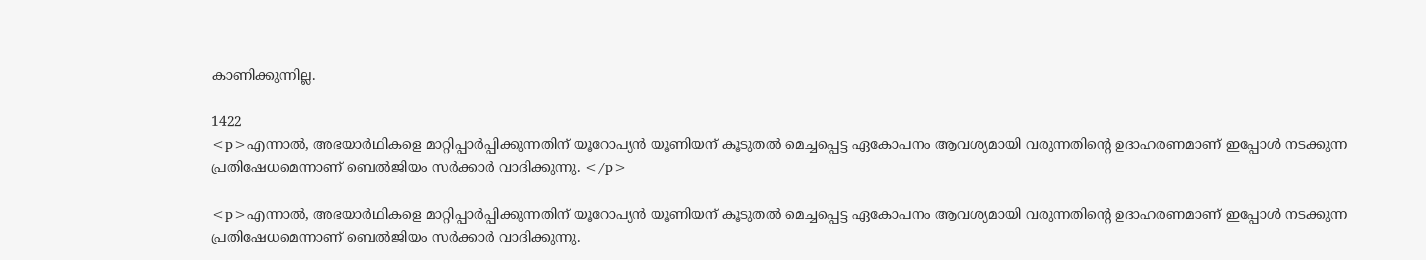കാണിക്കുന്നില്ല.

1422
<p>എന്നാല്‍, അഭയാർഥികളെ മാറ്റിപ്പാർപ്പിക്കുന്നതിന് യൂറോപ്യൻ യൂണിയന് കൂടുതല്‍ മെച്ചപ്പെട്ട ഏകോപനം ആവശ്യമായി വരുന്നതിന്‍റെ ഉദാഹരണമാണ് ഇപ്പോള്‍ നടക്കുന്ന പ്രതിഷേധമെന്നാണ് ബെൽജിയം സർക്കാർ വാദിക്കുന്നു. </p>

<p>എന്നാല്‍, അഭയാർഥികളെ മാറ്റിപ്പാർപ്പിക്കുന്നതിന് യൂറോപ്യൻ യൂണിയന് കൂടുതല്‍ മെച്ചപ്പെട്ട ഏകോപനം ആവശ്യമായി വരുന്നതിന്‍റെ ഉദാഹരണമാണ് ഇപ്പോള്‍ നടക്കുന്ന പ്രതിഷേധമെന്നാണ് ബെൽജിയം സർക്കാർ വാദിക്കുന്നു.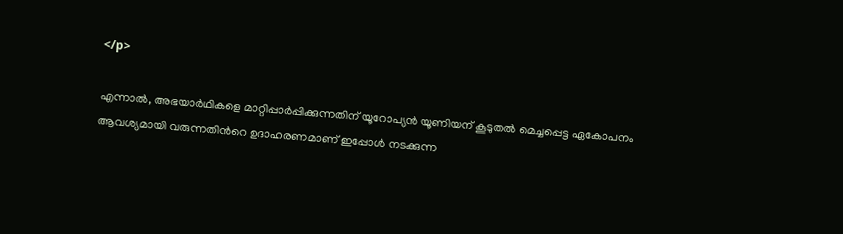</p>

എന്നാല്‍, അഭയാർഥികളെ മാറ്റിപ്പാർപ്പിക്കുന്നതിന് യൂറോപ്യൻ യൂണിയന് കൂടുതല്‍ മെച്ചപ്പെട്ട ഏകോപനം ആവശ്യമായി വരുന്നതിന്‍റെ ഉദാഹരണമാണ് ഇപ്പോള്‍ നടക്കുന്ന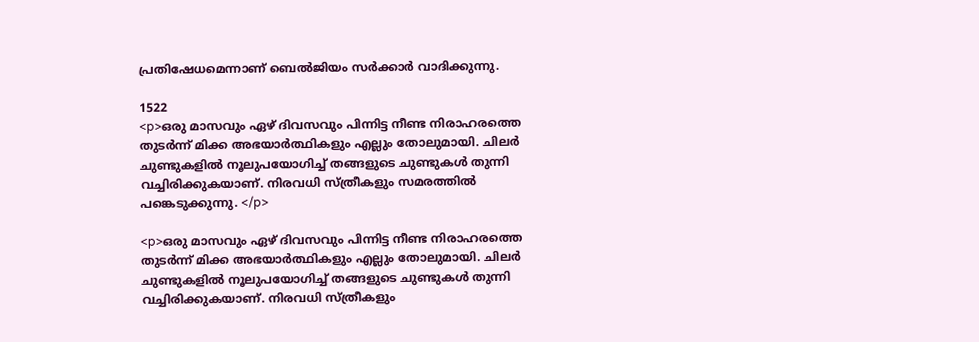പ്രതിഷേധമെന്നാണ് ബെൽജിയം സർക്കാർ വാദിക്കുന്നു.

1522
<p>ഒരു മാസവും ഏഴ് ദിവസവും പിന്നിട്ട നീണ്ട നിരാഹരത്തെ തുടര്‍ന്ന് മിക്ക അഭയാര്‍ത്ഥികളും എല്ലും തോലുമായി. ചിലര്‍ ചുണ്ടുകളില്‍ നൂലുപയോഗിച്ച് തങ്ങളുടെ ചുണ്ടുകള്‍ തുന്നി വച്ചിരിക്കുകയാണ്. നിരവധി സ്ത്രീകളും സമരത്തില്‍ പങ്കെടുക്കുന്നു. </p>

<p>ഒരു മാസവും ഏഴ് ദിവസവും പിന്നിട്ട നീണ്ട നിരാഹരത്തെ തുടര്‍ന്ന് മിക്ക അഭയാര്‍ത്ഥികളും എല്ലും തോലുമായി. ചിലര്‍ ചുണ്ടുകളില്‍ നൂലുപയോഗിച്ച് തങ്ങളുടെ ചുണ്ടുകള്‍ തുന്നി വച്ചിരിക്കുകയാണ്. നിരവധി സ്ത്രീകളും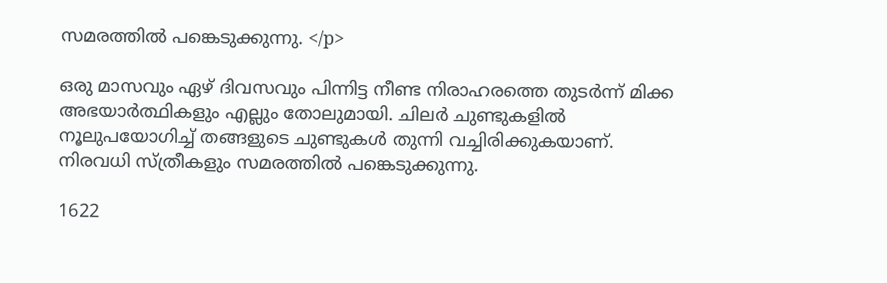സമരത്തില്‍ പങ്കെടുക്കുന്നു. </p>

ഒരു മാസവും ഏഴ് ദിവസവും പിന്നിട്ട നീണ്ട നിരാഹരത്തെ തുടര്‍ന്ന് മിക്ക അഭയാര്‍ത്ഥികളും എല്ലും തോലുമായി. ചിലര്‍ ചുണ്ടുകളില്‍ നൂലുപയോഗിച്ച് തങ്ങളുടെ ചുണ്ടുകള്‍ തുന്നി വച്ചിരിക്കുകയാണ്. നിരവധി സ്ത്രീകളും സമരത്തില്‍ പങ്കെടുക്കുന്നു.

1622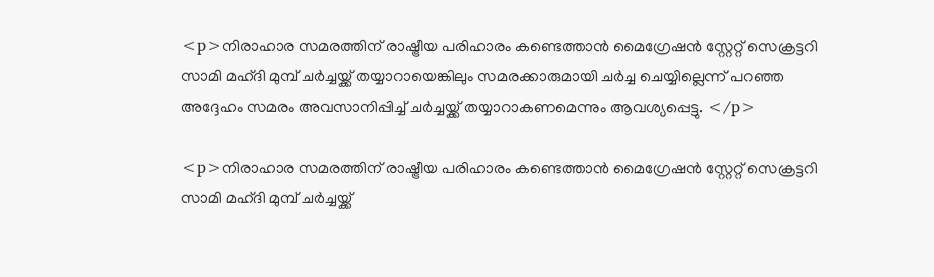<p>നിരാഹാര സമരത്തിന് രാഷ്ട്രീയ പരിഹാരം കണ്ടെത്താൻ മൈഗ്രേഷൻ സ്റ്റേറ്റ് സെക്രട്ടറി സാമി മഹ്ദി മുമ്പ് ചര്‍ച്ചയ്ക്ക് തയ്യാറായെങ്കിലും സമരക്കാരുമായി ചർച്ച ചെയ്യില്ലെന്ന് പറഞ്ഞ അദ്ദേഹം സമരം അവസാനിപ്പിച്ച് ചര്‍ച്ചയ്ക്ക് തയ്യാറാകണമെന്നും ആവശ്യപ്പെട്ടു. </p>

<p>നിരാഹാര സമരത്തിന് രാഷ്ട്രീയ പരിഹാരം കണ്ടെത്താൻ മൈഗ്രേഷൻ സ്റ്റേറ്റ് സെക്രട്ടറി സാമി മഹ്ദി മുമ്പ് ചര്‍ച്ചയ്ക്ക്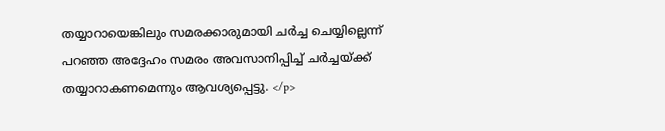തയ്യാറായെങ്കിലും സമരക്കാരുമായി ചർച്ച ചെയ്യില്ലെന്ന് പറഞ്ഞ അദ്ദേഹം സമരം അവസാനിപ്പിച്ച് ചര്‍ച്ചയ്ക്ക് തയ്യാറാകണമെന്നും ആവശ്യപ്പെട്ടു. </p>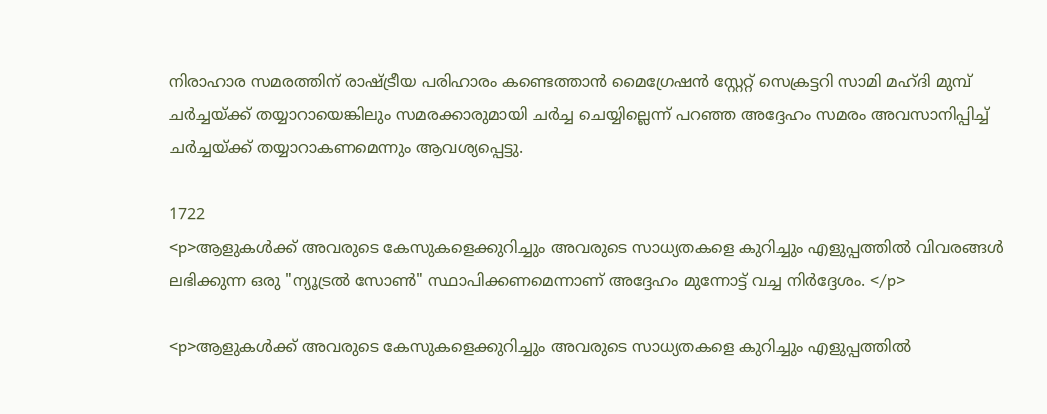നിരാഹാര സമരത്തിന് രാഷ്ട്രീയ പരിഹാരം കണ്ടെത്താൻ മൈഗ്രേഷൻ സ്റ്റേറ്റ് സെക്രട്ടറി സാമി മഹ്ദി മുമ്പ് ചര്‍ച്ചയ്ക്ക് തയ്യാറായെങ്കിലും സമരക്കാരുമായി ചർച്ച ചെയ്യില്ലെന്ന് പറഞ്ഞ അദ്ദേഹം സമരം അവസാനിപ്പിച്ച് ചര്‍ച്ചയ്ക്ക് തയ്യാറാകണമെന്നും ആവശ്യപ്പെട്ടു.

1722
<p>ആളുകൾക്ക് അവരുടെ കേസുകളെക്കുറിച്ചും അവരുടെ സാധ്യതകളെ കുറിച്ചും എളുപ്പത്തിൽ വിവരങ്ങൾ ലഭിക്കുന്ന ഒരു "ന്യൂട്രൽ സോൺ" സ്ഥാപിക്കണമെന്നാണ് അദ്ദേഹം മുന്നോട്ട് വച്ച നിർദ്ദേശം. </p>

<p>ആളുകൾക്ക് അവരുടെ കേസുകളെക്കുറിച്ചും അവരുടെ സാധ്യതകളെ കുറിച്ചും എളുപ്പത്തിൽ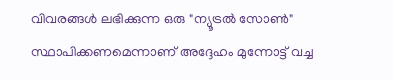വിവരങ്ങൾ ലഭിക്കുന്ന ഒരു "ന്യൂട്രൽ സോൺ" സ്ഥാപിക്കണമെന്നാണ് അദ്ദേഹം മുന്നോട്ട് വച്ച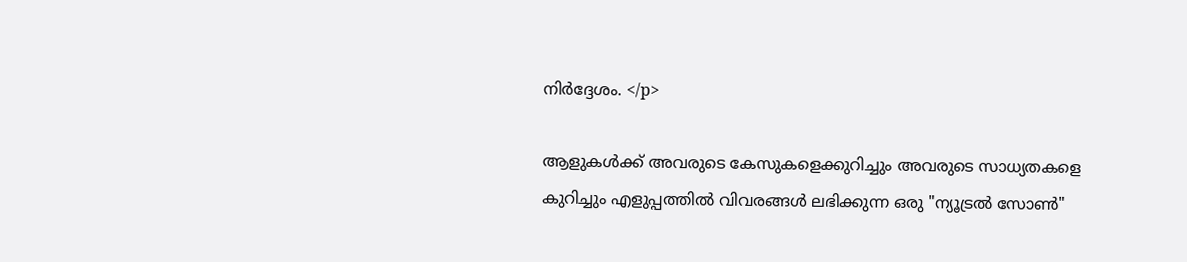നിർദ്ദേശം. </p>

ആളുകൾക്ക് അവരുടെ കേസുകളെക്കുറിച്ചും അവരുടെ സാധ്യതകളെ കുറിച്ചും എളുപ്പത്തിൽ വിവരങ്ങൾ ലഭിക്കുന്ന ഒരു "ന്യൂട്രൽ സോൺ"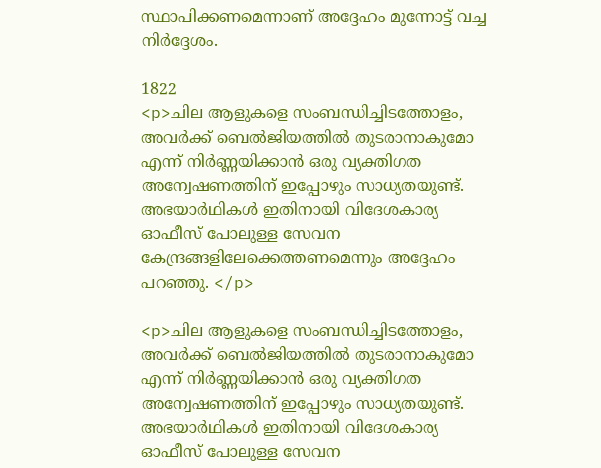സ്ഥാപിക്കണമെന്നാണ് അദ്ദേഹം മുന്നോട്ട് വച്ച നിർദ്ദേശം.

1822
<p>ചില ആളുകളെ സംബന്ധിച്ചിടത്തോളം, അവർക്ക് ബെൽജിയത്തിൽ തുടരാനാകുമോ എന്ന് നിർണ്ണയിക്കാൻ ഒരു വ്യക്തിഗത അന്വേഷണത്തിന് ഇപ്പോഴും സാധ്യതയുണ്ട്. അഭയാർഥികൾ ഇതിനായി വിദേശകാര്യ ഓഫീസ് പോലുള്ള സേവന കേന്ദ്രങ്ങളിലേക്കെത്തണമെന്നും അദ്ദേഹം പറഞ്ഞു. </p>

<p>ചില ആളുകളെ സംബന്ധിച്ചിടത്തോളം, അവർക്ക് ബെൽജിയത്തിൽ തുടരാനാകുമോ എന്ന് നിർണ്ണയിക്കാൻ ഒരു വ്യക്തിഗത അന്വേഷണത്തിന് ഇപ്പോഴും സാധ്യതയുണ്ട്. അഭയാർഥികൾ ഇതിനായി വിദേശകാര്യ ഓഫീസ് പോലുള്ള സേവന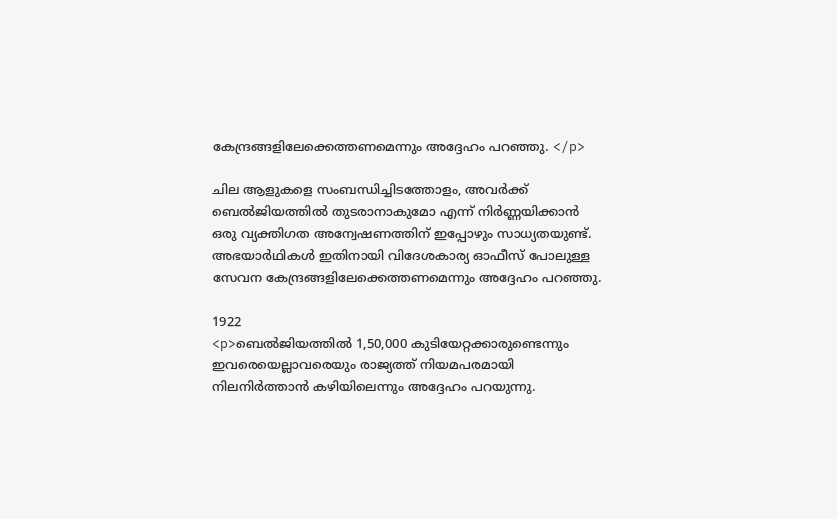കേന്ദ്രങ്ങളിലേക്കെത്തണമെന്നും അദ്ദേഹം പറഞ്ഞു. </p>

ചില ആളുകളെ സംബന്ധിച്ചിടത്തോളം, അവർക്ക് ബെൽജിയത്തിൽ തുടരാനാകുമോ എന്ന് നിർണ്ണയിക്കാൻ ഒരു വ്യക്തിഗത അന്വേഷണത്തിന് ഇപ്പോഴും സാധ്യതയുണ്ട്. അഭയാർഥികൾ ഇതിനായി വിദേശകാര്യ ഓഫീസ് പോലുള്ള സേവന കേന്ദ്രങ്ങളിലേക്കെത്തണമെന്നും അദ്ദേഹം പറഞ്ഞു.

1922
<p>ബെല്‍ജിയത്തില്‍ 1,50,000 കുടിയേറ്റക്കാരുണ്ടെന്നും ഇവരെയെല്ലാവരെയും രാജ്യത്ത് നിയമപരമായി നിലനിര്‍ത്താന്‍ കഴിയിലെന്നും അദ്ദേഹം പറയുന്നു.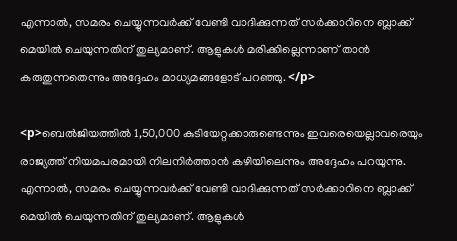എന്നാല്‍, സമരം ചെയ്യുന്നവര്‍ക്ക് വേണ്ടി വാദിക്കുന്നത് സര്‍ക്കാറിനെ ബ്ലാക്ക് മെയില്‍ ചെയുന്നതിന് തുല്യമാണ്. ആളുകള്‍ മരിക്കില്ലെന്നാണ് താന്‍ കരുതുന്നതെന്നും അദ്ദേഹം മാധ്യമങ്ങളോട് പറഞ്ഞു. </p>

<p>ബെല്‍ജിയത്തില്‍ 1,50,000 കുടിയേറ്റക്കാരുണ്ടെന്നും ഇവരെയെല്ലാവരെയും രാജ്യത്ത് നിയമപരമായി നിലനിര്‍ത്താന്‍ കഴിയിലെന്നും അദ്ദേഹം പറയുന്നു. എന്നാല്‍, സമരം ചെയ്യുന്നവര്‍ക്ക് വേണ്ടി വാദിക്കുന്നത് സര്‍ക്കാറിനെ ബ്ലാക്ക് മെയില്‍ ചെയുന്നതിന് തുല്യമാണ്. ആളുകള്‍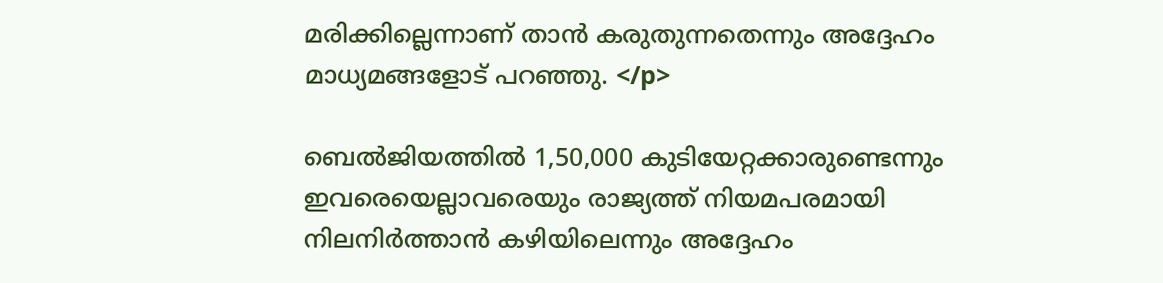മരിക്കില്ലെന്നാണ് താന്‍ കരുതുന്നതെന്നും അദ്ദേഹം മാധ്യമങ്ങളോട് പറഞ്ഞു. </p>

ബെല്‍ജിയത്തില്‍ 1,50,000 കുടിയേറ്റക്കാരുണ്ടെന്നും ഇവരെയെല്ലാവരെയും രാജ്യത്ത് നിയമപരമായി നിലനിര്‍ത്താന്‍ കഴിയിലെന്നും അദ്ദേഹം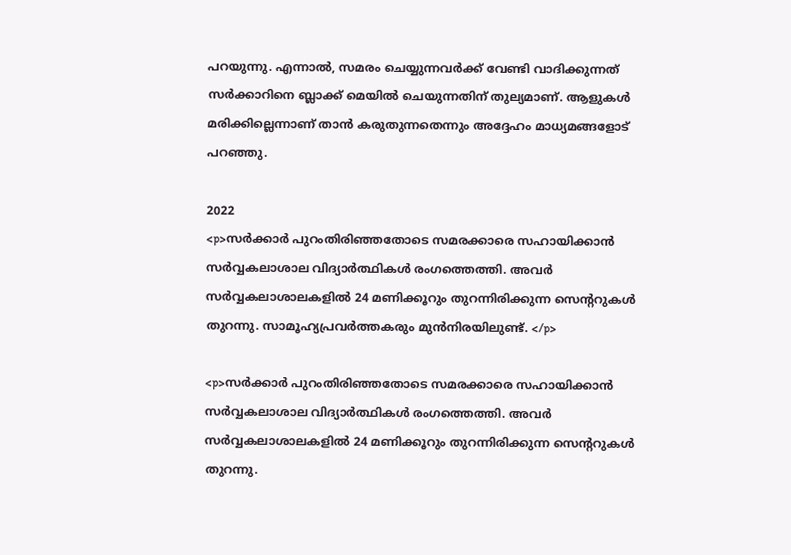പറയുന്നു. എന്നാല്‍, സമരം ചെയ്യുന്നവര്‍ക്ക് വേണ്ടി വാദിക്കുന്നത് സര്‍ക്കാറിനെ ബ്ലാക്ക് മെയില്‍ ചെയുന്നതിന് തുല്യമാണ്. ആളുകള്‍ മരിക്കില്ലെന്നാണ് താന്‍ കരുതുന്നതെന്നും അദ്ദേഹം മാധ്യമങ്ങളോട് പറഞ്ഞു.

2022
<p>സര്‍ക്കാര്‍ പുറംതിരിഞ്ഞതോടെ സമരക്കാരെ സഹായിക്കാന്‍ സര്‍വ്വകലാശാല വിദ്യാര്‍ത്ഥികള്‍ രംഗത്തെത്തി. അവര്‍ സര്‍വ്വകലാശാലകളില്‍ 24 മണിക്കൂറും തുറന്നിരിക്കുന്ന സെന്‍ററുകള്‍ തുറന്നു. സാമൂഹ്യപ്രവര്‍ത്തകരും മുന്‍നിരയിലുണ്ട്. </p>

<p>സര്‍ക്കാര്‍ പുറംതിരിഞ്ഞതോടെ സമരക്കാരെ സഹായിക്കാന്‍ സര്‍വ്വകലാശാല വിദ്യാര്‍ത്ഥികള്‍ രംഗത്തെത്തി. അവര്‍ സര്‍വ്വകലാശാലകളില്‍ 24 മണിക്കൂറും തുറന്നിരിക്കുന്ന സെന്‍ററുകള്‍ തുറന്നു.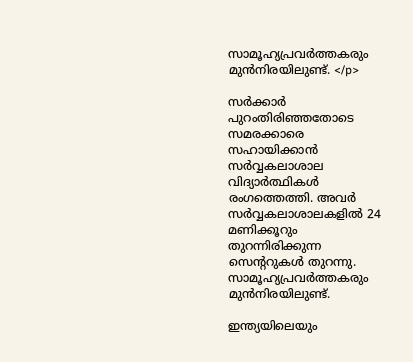സാമൂഹ്യപ്രവര്‍ത്തകരും മുന്‍നിരയിലുണ്ട്. </p>

സര്‍ക്കാര്‍ പുറംതിരിഞ്ഞതോടെ സമരക്കാരെ സഹായിക്കാന്‍ സര്‍വ്വകലാശാല വിദ്യാര്‍ത്ഥികള്‍ രംഗത്തെത്തി. അവര്‍ സര്‍വ്വകലാശാലകളില്‍ 24 മണിക്കൂറും തുറന്നിരിക്കുന്ന സെന്‍ററുകള്‍ തുറന്നു. സാമൂഹ്യപ്രവര്‍ത്തകരും മുന്‍നിരയിലുണ്ട്.

ഇന്ത്യയിലെയും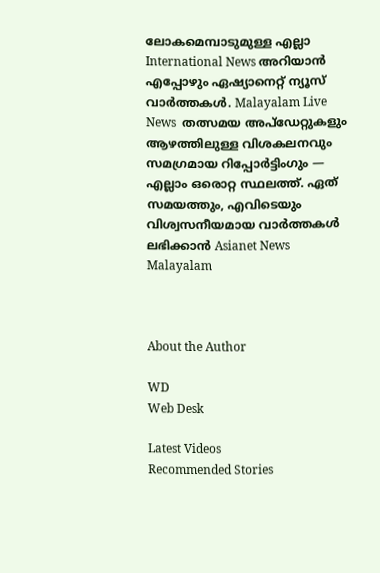ലോകമെമ്പാടുമുള്ള എല്ലാ International News അറിയാൻ എപ്പോഴും ഏഷ്യാനെറ്റ് ന്യൂസ് വാർത്തകൾ. Malayalam Live News  തത്സമയ അപ്‌ഡേറ്റുകളും ആഴത്തിലുള്ള വിശകലനവും സമഗ്രമായ റിപ്പോർട്ടിംഗും — എല്ലാം ഒരൊറ്റ സ്ഥലത്ത്. ഏത് സമയത്തും, എവിടെയും വിശ്വസനീയമായ വാർത്തകൾ ലഭിക്കാൻ Asianet News Malayalam



About the Author

WD
Web Desk

Latest Videos
Recommended Stories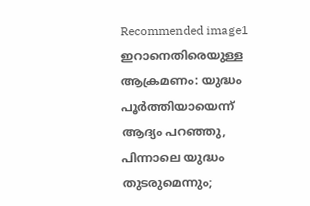Recommended image1
ഇറാനെതിരെയുള്ള ആക്രമണം: യുദ്ധം പൂർത്തിയായെന്ന് ആദ്യം പറഞ്ഞു, പിന്നാലെ യുദ്ധം തുടരുമെന്നും;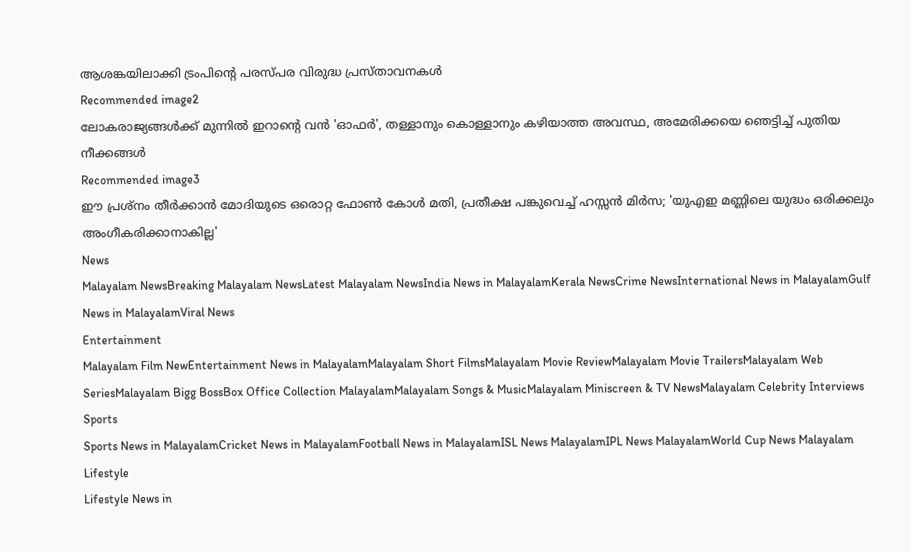ആശങ്കയിലാക്കി ട്രംപിന്റെ പരസ്പര വിരുദ്ധ പ്രസ്താവനകൾ
Recommended image2
ലോകരാജ്യങ്ങൾക്ക് മുന്നിൽ ഇറാന്‍റെ വൻ 'ഓഫർ', തള്ളാനും കൊള്ളാനും കഴിയാത്ത അവസ്ഥ, അമേരിക്കയെ ഞെട്ടിച്ച് പുതിയ നീക്കങ്ങൾ
Recommended image3
ഈ പ്രശ്നം തീർക്കാൻ മോദിയുടെ ഒരൊറ്റ ഫോൺ കോൾ മതി, പ്രതീക്ഷ പങ്കുവെച്ച് ഹസ്സൻ മിർസ; 'യുഎഇ മണ്ണിലെ യുദ്ധം ഒരിക്കലും അംഗീകരിക്കാനാകില്ല'
News
Malayalam NewsBreaking Malayalam NewsLatest Malayalam NewsIndia News in MalayalamKerala NewsCrime NewsInternational News in MalayalamGulf News in MalayalamViral News
Entertainment
Malayalam Film NewEntertainment News in MalayalamMalayalam Short FilmsMalayalam Movie ReviewMalayalam Movie TrailersMalayalam Web SeriesMalayalam Bigg BossBox Office Collection MalayalamMalayalam Songs & MusicMalayalam Miniscreen & TV NewsMalayalam Celebrity Interviews
Sports
Sports News in MalayalamCricket News in MalayalamFootball News in MalayalamISL News MalayalamIPL News MalayalamWorld Cup News Malayalam
Lifestyle
Lifestyle News in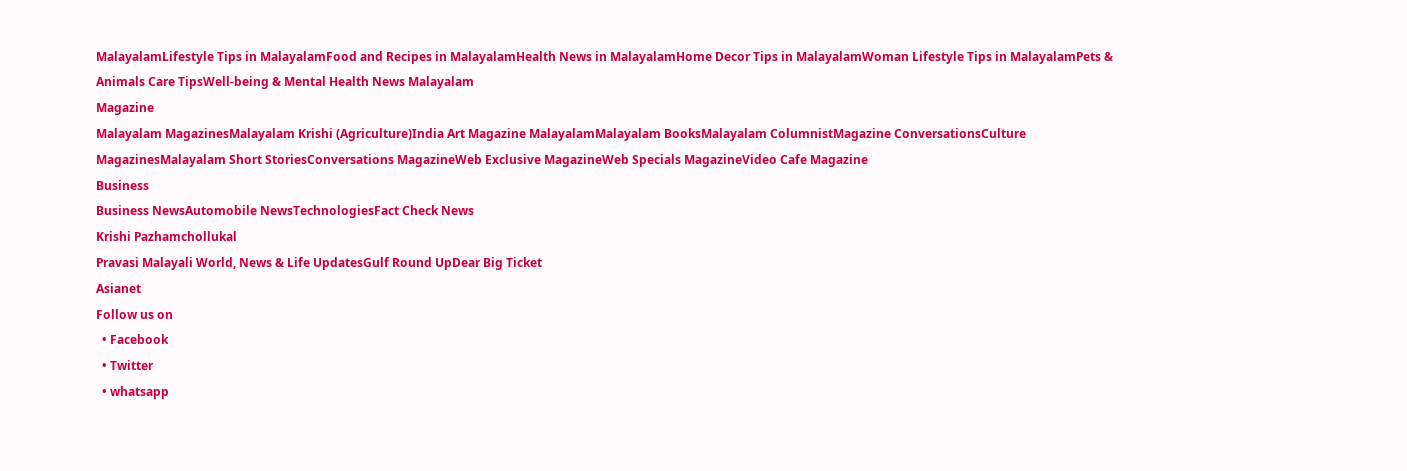MalayalamLifestyle Tips in MalayalamFood and Recipes in MalayalamHealth News in MalayalamHome Decor Tips in MalayalamWoman Lifestyle Tips in MalayalamPets & Animals Care TipsWell-being & Mental Health News Malayalam
Magazine
Malayalam MagazinesMalayalam Krishi (Agriculture)India Art Magazine MalayalamMalayalam BooksMalayalam ColumnistMagazine ConversationsCulture MagazinesMalayalam Short StoriesConversations MagazineWeb Exclusive MagazineWeb Specials MagazineVideo Cafe Magazine
Business
Business NewsAutomobile NewsTechnologiesFact Check News
Krishi Pazhamchollukal
Pravasi Malayali World, News & Life UpdatesGulf Round UpDear Big Ticket
Asianet
Follow us on
  • Facebook
  • Twitter
  • whatsapp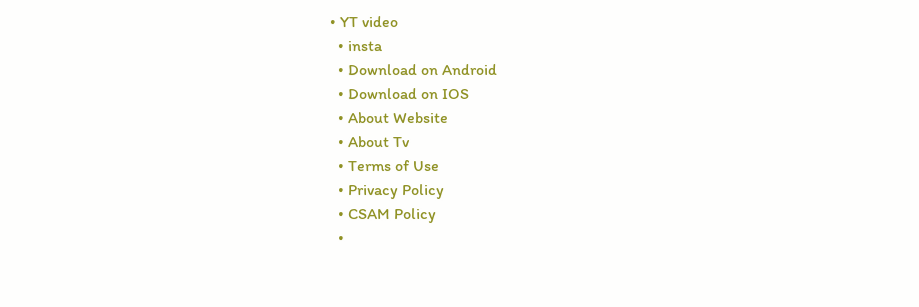• YT video
  • insta
  • Download on Android
  • Download on IOS
  • About Website
  • About Tv
  • Terms of Use
  • Privacy Policy
  • CSAM Policy
  •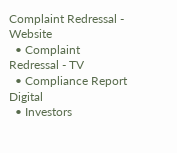Complaint Redressal - Website
  • Complaint Redressal - TV
  • Compliance Report Digital
  • Investors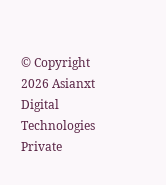© Copyright 2026 Asianxt Digital Technologies Private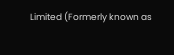Limited (Formerly known as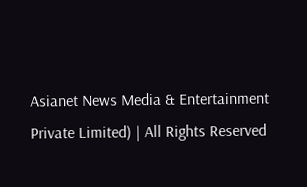Asianet News Media & Entertainment Private Limited) | All Rights Reserved